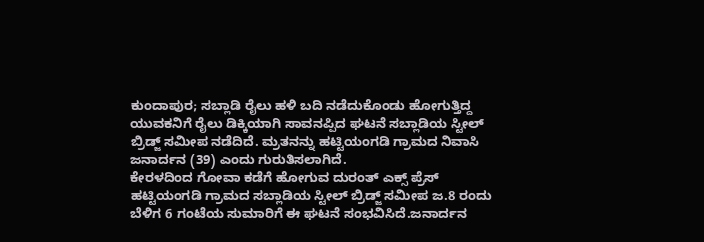ಕುಂದಾಪುರ; ಸಬ್ಲಾಡಿ ರೈಲು ಹಳಿ ಬದಿ ನಡೆದುಕೊಂಡು ಹೋಗುತ್ತಿದ್ದ ಯುವಕನಿಗೆ ರೈಲು ಡಿಕ್ಕಿಯಾಗಿ ಸಾವನಪ್ಪಿದ ಘಟನೆ ಸಬ್ಲಾಡಿಯ ಸ್ಟೀಲ್ ಬ್ರಿಡ್ಜ್ ಸಮೀಪ ನಡೆದಿದೆ. ಮ್ರತನನ್ನು ಹಟ್ಟಿಯಂಗಡಿ ಗ್ರಾಮದ ನಿವಾಸಿ ಜನಾರ್ದನ (39) ಎಂದು ಗುರುತಿಸಲಾಗಿದೆ.
ಕೇರಳದಿಂದ ಗೋವಾ ಕಡೆಗೆ ಹೋಗುವ ದುರಂತ್ ಎಕ್ಸ್ ಪ್ರೆಸ್ ಹಟ್ಟಿಯಂಗಡಿ ಗ್ರಾಮದ ಸಬ್ಲಾಡಿಯ ಸ್ಟೀಲ್ ಬ್ರಿಡ್ಜ್ ಸಮೀಪ ಜ.8 ರಂದು ಬೆಳಿಗ 6 ಗಂಟೆಯ ಸುಮಾರಿಗೆ ಈ ಘಟನೆ ಸಂಭವಿಸಿದೆ.ಜನಾರ್ದನ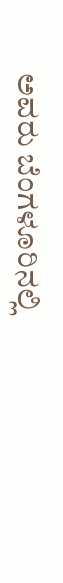ಅವರು ಬೆಂಗಳೂರಿನಲ್ಲಿ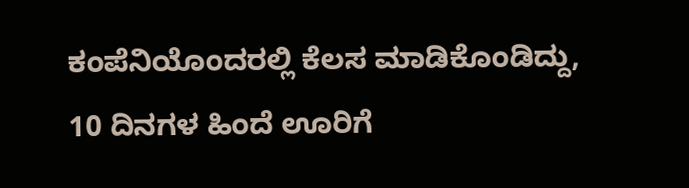ಕಂಪೆನಿಯೊಂದರಲ್ಲಿ ಕೆಲಸ ಮಾಡಿಕೊಂಡಿದ್ದು, 10 ದಿನಗಳ ಹಿಂದೆ ಊರಿಗೆ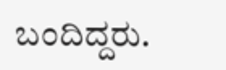ಬಂದಿದ್ದರು.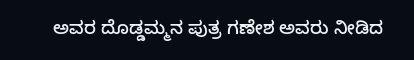ಅವರ ದೊಡ್ಡಮ್ಮನ ಪುತ್ರ ಗಣೇಶ ಅವರು ನೀಡಿದ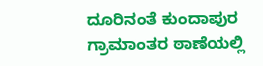ದೂರಿನಂತೆ ಕುಂದಾಪುರ ಗ್ರಾಮಾಂತರ ಠಾಣೆಯಲ್ಲಿ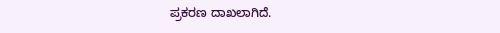ಪ್ರಕರಣ ದಾಖಲಾಗಿದೆ.